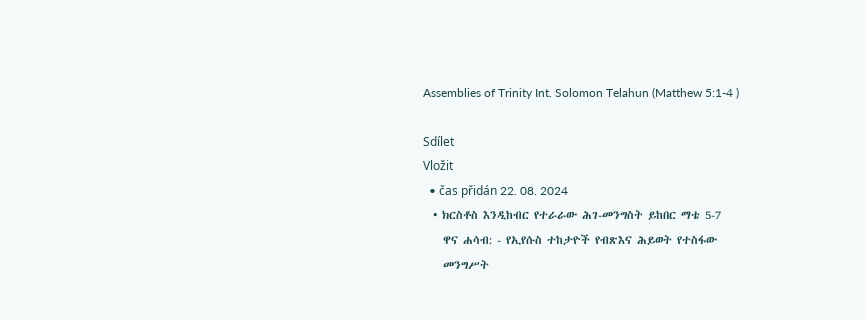Assemblies of Trinity Int. Solomon Telahun (Matthew 5:1-4 )

Sdílet
Vložit
  • čas přidán 22. 08. 2024
  • ክርስቶስ እንዲከብር የተራራው ሕገ-መንግስት ይከበር ማቴ 5-7
    ዋና ሐሳብ: - የኢየሱስ ተከታዮች የብጽእና ሕይወት የተስፋው
    መንግሥት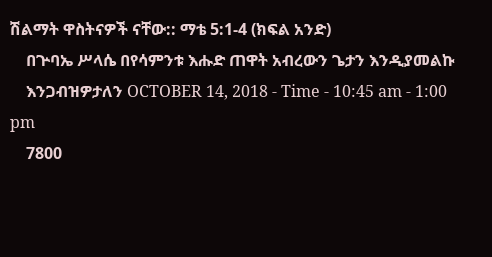ሽልማት ዋስትናዎች ናቸው:: ማቴ 5:1-4 (ክፍል አንድ)
    በጕባኤ ሥላሴ በየሳምንቱ እሑድ ጠዋት አብረውን ጌታን እንዲያመልኩ
    እንጋብዝዎታለን OCTOBER 14, 2018 - Time - 10:45 am - 1:00 pm
    7800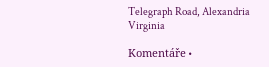Telegraph Road, Alexandria Virginia

Komentáře •